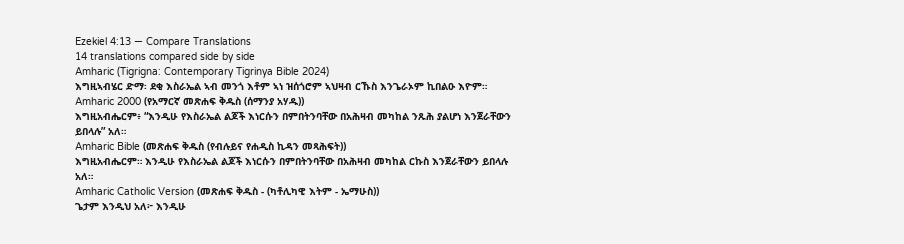Ezekiel 4:13 — Compare Translations
14 translations compared side by side
Amharic (Tigrigna: Contemporary Tigrinya Bible 2024)
እግዚኣብሄር ድማ፡ ደቂ እስራኤል ኣብ መንጎ እቶም ኣነ ዝሰጎሮም ኣህዛብ ርኹስ እንጌራኦም ኪበልዑ እዮም።
Amharic 2000 (የአማርኛ መጽሐፍ ቅዱስ (ሰማንያ አሃዱ))
እግዚአብሔርም፥ “እንዲሁ የእስራኤል ልጆች እነርሱን በምበትንባቸው በአሕዛብ መካከል ንጹሕ ያልሆነ እንጀራቸውን ይበላሉ” አለ።
Amharic Bible (መጽሐፍ ቅዱስ (የብሉይና የሐዲስ ኪዳን መጻሕፍት))
እግዚአብሔርም። እንዲሁ የእስራኤል ልጆች እነርሱን በምበትንባቸው በአሕዛብ መካከል ርኩስ እንጀራቸውን ይበላሉ አለ።
Amharic Catholic Version (መጽሐፍ ቅዱስ - (ካቶሊካዊ እትም - ኤማሁስ))
ጌታም እንዲህ አለ፦ እንዲሁ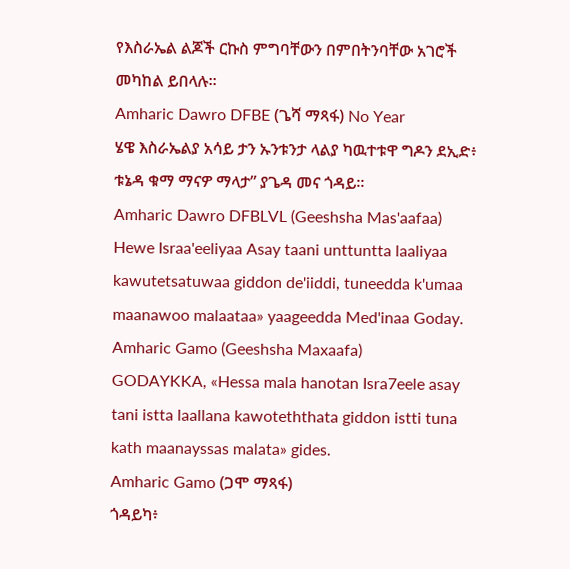የእስራኤል ልጆች ርኩስ ምግባቸውን በምበትንባቸው አገሮች መካከል ይበላሉ።
Amharic Dawro DFBE (ጌሻ ማጻፋ) No Year
ሄዌ እስራኤልያ አሳይ ታን ኡንቱንታ ላልያ ካዉተቱዋ ግዶን ደኢድ፥ ቱኔዳ ቁማ ማናዎ ማላታ” ያጌዳ መና ጎዳይ።
Amharic Dawro DFBLVL (Geeshsha Mas'aafaa)
Hewe Israa'eeliyaa Asay taani unttuntta laaliyaa kawutetsatuwaa giddon de'iiddi, tuneedda k'umaa maanawoo malaataa» yaageedda Med'inaa Goday.
Amharic Gamo (Geeshsha Maxaafa)
GODAYKKA, «Hessa mala hanotan Isra7eele asay tani istta laallana kawoteththata giddon istti tuna kath maanayssas malata» gides.
Amharic Gamo (ጋሞ ማጻፋ)
ጎዳይካ፥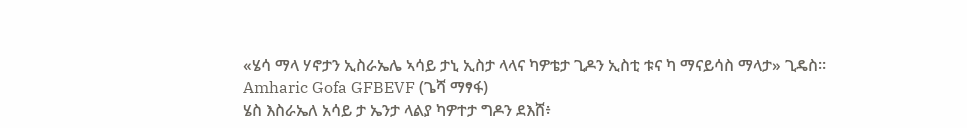«ሄሳ ማላ ሃኖታን ኢስራኤሌ ኣሳይ ታኒ ኢስታ ላላና ካዎቴታ ጊዶን ኢስቲ ቱና ካ ማናይሳስ ማላታ» ጊዴስ።
Amharic Gofa GFBEVF (ጌሻ ማፃፋ)
ሄስ እስራኤለ አሳይ ታ ኤንታ ላልያ ካዎተታ ግዶን ደእሸ፥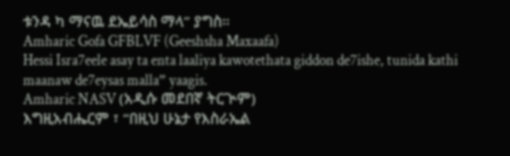ቱንዳ ካ ማናዉ ደኤይሳስ ማላ” ያግስ።
Amharic Gofa GFBLVF (Geeshsha Maxaafa)
Hessi Isra7eele asay ta enta laaliya kawotethata giddon de7ishe, tunida kathi maanaw de7eysas malla” yaagis.
Amharic NASV (አዲሱ መደበኛ ትርጒም)
እግዚአብሔርም ፣ “በዚህ ሁኔታ የእስራኤል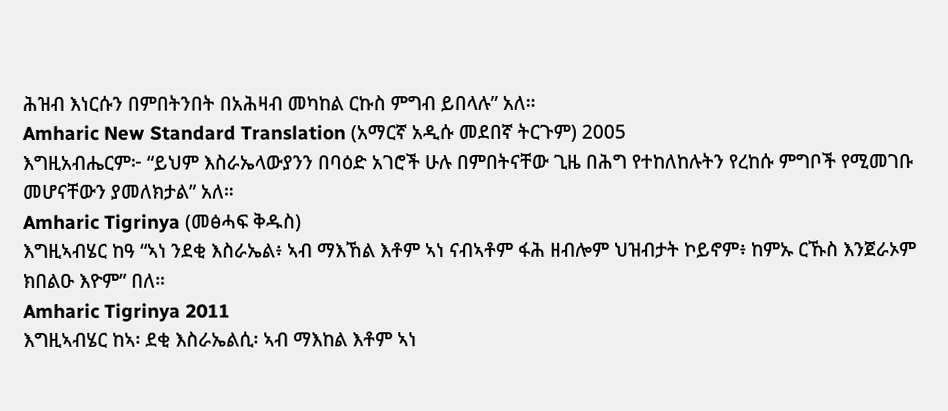ሕዝብ እነርሱን በምበትንበት በአሕዛብ መካከል ርኩስ ምግብ ይበላሉ” አለ።
Amharic New Standard Translation (አማርኛ አዲሱ መደበኛ ትርጉም) 2005
እግዚአብሔርም፦ “ይህም እስራኤላውያንን በባዕድ አገሮች ሁሉ በምበትናቸው ጊዜ በሕግ የተከለከሉትን የረከሱ ምግቦች የሚመገቡ መሆናቸውን ያመለክታል” አለ።
Amharic Tigrinya (መፅሓፍ ቅዱስ)
እግዚኣብሄር ከዓ “ኣነ ንደቂ እስራኤል፥ ኣብ ማእኸል እቶም ኣነ ናብኣቶም ፋሕ ዘብሎም ህዝብታት ኮይኖም፥ ከምኡ ርኹስ እንጀራኦም ክበልዑ እዮም” በለ።
Amharic Tigrinya 2011
እግዚኣብሄር ከኣ፡ ደቂ እስራኤልሲ፡ ኣብ ማእከል እቶም ኣነ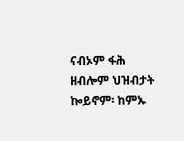ናብኦም ፋሕ ዘብሎም ህዝብታት ኰይኖም፡ ከምኡ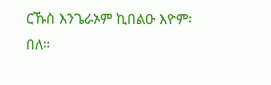ርኹስ እንጌራኦም ኪበልዑ እዮም፡ በለ።